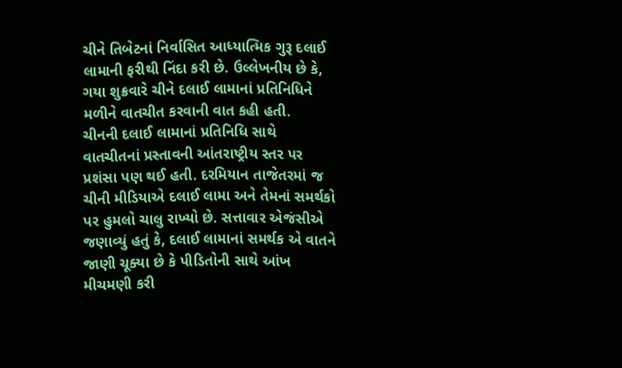ચીને તિબેટનાં નિર્વાસિત આધ્યાત્મિક ગુરૂ દલાઈ લામાની ફરીથી નિંદા કરી છે. ઉલ્લેખનીય છે કે, ગયા શુક્રવારે ચીને દલાઈ લામાનાં પ્રતિનિધિને મળીને વાતચીત કરવાની વાત કહી હતી.
ચીનની દલાઈ લામાનાં પ્રતિનિધિ સાથે વાતચીતનાં પ્રસ્તાવની આંતરાષ્ટ્રીય સ્તર પર પ્રશંસા પણ થઈ હતી. દરમિયાન તાજેતરમાં જ ચીની મીડિયાએ દલાઈ લામા અને તેમનાં સમર્થકો પર હુમલો ચાલુ રાખ્યો છે. સત્તાવાર એજંસીએ જણાવ્યું હતું કે, દલાઈ લામાનાં સમર્થક એ વાતને જાણી ચૂક્યા છે કે પીડિતોની સાથે આંખ મીચમણી કરી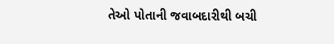તેઓ પોતાની જવાબદારીથી બચી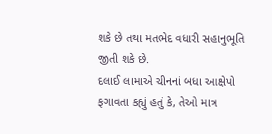શકે છે તથા મતભેદ વધારી સહાનુભૂતિ જીતી શકે છે.
દલાઈ લામાએ ચીનનાં બધા આક્ષેપો ફગાવતા કહ્યું હતું કે, તેઓ માત્ર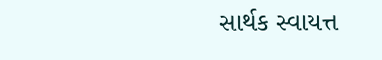સાર્થક સ્વાયત્ત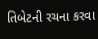તિબેટની રચના કરવા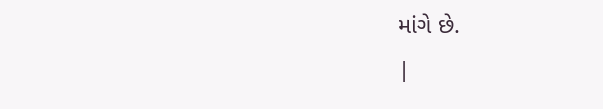માંગે છે.
|